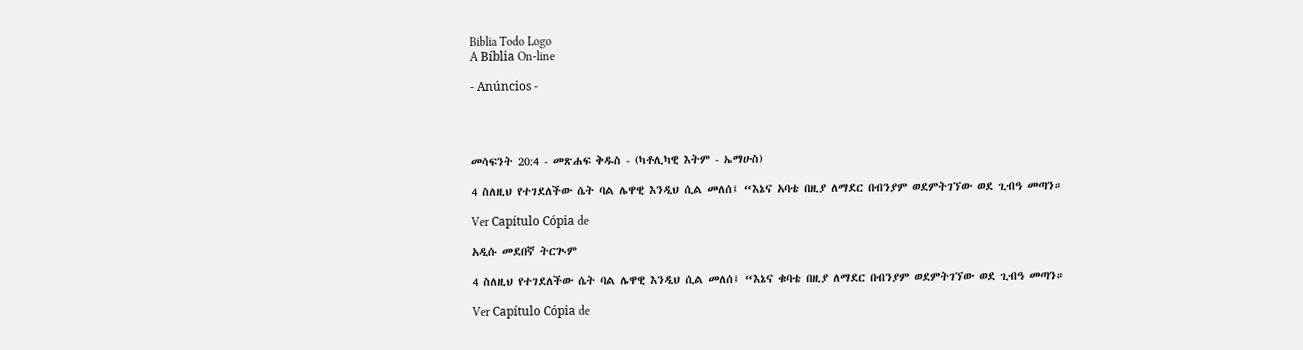Biblia Todo Logo
A Bíblia On-line

- Anúncios -




መሳፍንት 20:4 - መጽሐፍ ቅዱስ - (ካቶሊካዊ እትም - ኤማሁስ)

4 ስለዚህ የተገደለችው ሴት ባል ሌዋዊ እንዲህ ሲል መለሰ፤ “እኔና አባቴ በዚያ ለማደር በብንያም ወደምትገኘው ወደ ጊብዓ መጣን።

Ver Capítulo Cópia de

አዲሱ መደበኛ ትርጒም

4 ስለዚህ የተገደለችው ሴት ባል ሌዋዊ እንዲህ ሲል መለሰ፤ “እኔና ቁባቴ በዚያ ለማደር በብንያም ወደምትገኘው ወደ ጊብዓ መጣን።

Ver Capítulo Cópia de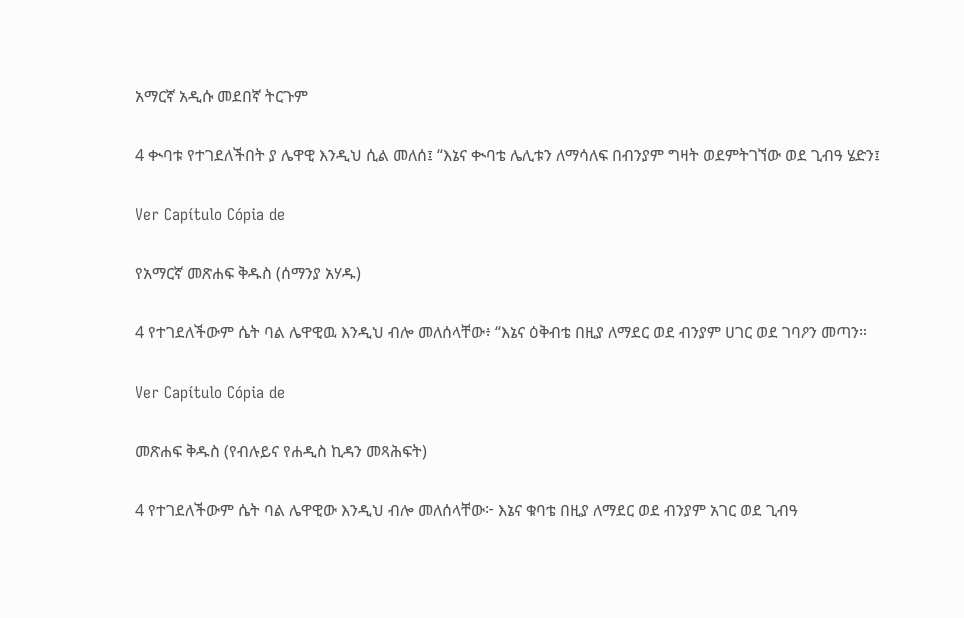አማርኛ አዲሱ መደበኛ ትርጉም

4 ቊባቱ የተገደለችበት ያ ሌዋዊ እንዲህ ሲል መለሰ፤ “እኔና ቊባቴ ሌሊቱን ለማሳለፍ በብንያም ግዛት ወደምትገኘው ወደ ጊብዓ ሄድን፤

Ver Capítulo Cópia de

የአማርኛ መጽሐፍ ቅዱስ (ሰማንያ አሃዱ)

4 የተገደለችውም ሴት ባል ሌዋዊዉ እንዲህ ብሎ መለሰላቸው፥ “እኔና ዕቅብቴ በዚያ ለማደር ወደ ብንያም ሀገር ወደ ገባዖን መጣን።

Ver Capítulo Cópia de

መጽሐፍ ቅዱስ (የብሉይና የሐዲስ ኪዳን መጻሕፍት)

4 የተገደለችውም ሴት ባል ሌዋዊው እንዲህ ብሎ መለሰላቸው፦ እኔና ቁባቴ በዚያ ለማደር ወደ ብንያም አገር ወደ ጊብዓ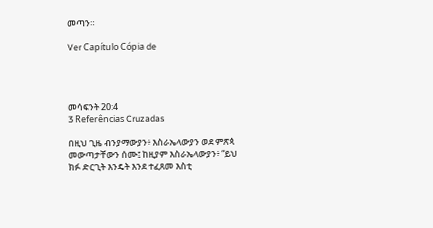መጣን።

Ver Capítulo Cópia de




መሳፍንት 20:4
3 Referências Cruzadas

በዚህ ጊዜ ብንያማውያን፥ እስራኤላውያን ወደ ምጽጳ መውጣታቸውን ሰሙ፤ ከዚያም እስራኤላውያን፥ “ይህ ክፉ ድርጊት እንዴት እንደ ተፈጸመ እስቲ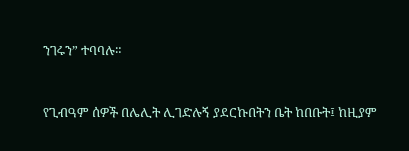ንገሩን” ተባባሉ።


የጊብዓም ሰዎች በሌሊት ሊገድሉኝ ያደርኩበትን ቤት ከበቡት፤ ከዚያም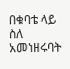በቁባቴ ላይ ስለ አመነዘሩባት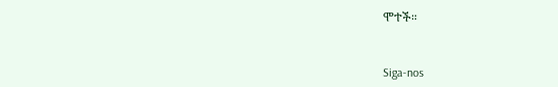ሞተች።


Siga-nos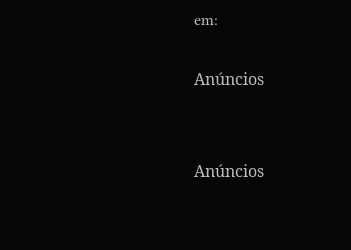em:

Anúncios


Anúncios